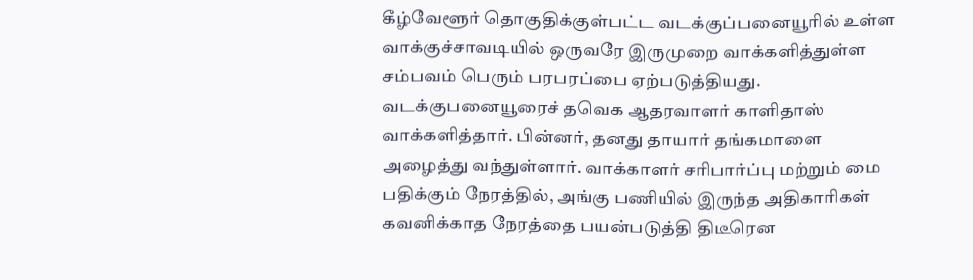கீழ்வேளூர் தொகுதிக்குள்பட்ட வடக்குப்பனையூரில் உள்ள வாக்குச்சாவடியில் ஒருவரே இருமுறை வாக்களித்துள்ள சம்பவம் பெரும் பரபரப்பை ஏற்படுத்தியது.
வடக்குபனையூரைச் தவெக ஆதரவாளர் காளிதாஸ் வாக்களித்தார். பின்னர், தனது தாயார் தங்கமாளை அழைத்து வந்துள்ளார். வாக்காளர் சரிபார்ப்பு மற்றும் மை பதிக்கும் நேரத்தில், அங்கு பணியில் இருந்த அதிகாரிகள் கவனிக்காத நேரத்தை பயன்படுத்தி திடீரென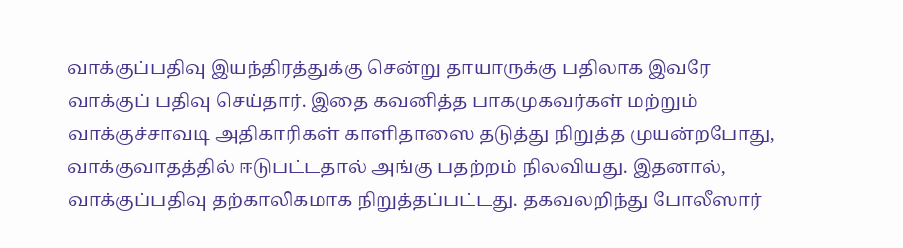வாக்குப்பதிவு இயந்திரத்துக்கு சென்று தாயாருக்கு பதிலாக இவரே வாக்குப் பதிவு செய்தார். இதை கவனித்த பாகமுகவர்கள் மற்றும் வாக்குச்சாவடி அதிகாரிகள் காளிதாஸை தடுத்து நிறுத்த முயன்றபோது, வாக்குவாதத்தில் ஈடுபட்டதால் அங்கு பதற்றம் நிலவியது. இதனால், வாக்குப்பதிவு தற்காலிகமாக நிறுத்தப்பட்டது. தகவலறிந்து போலீஸார்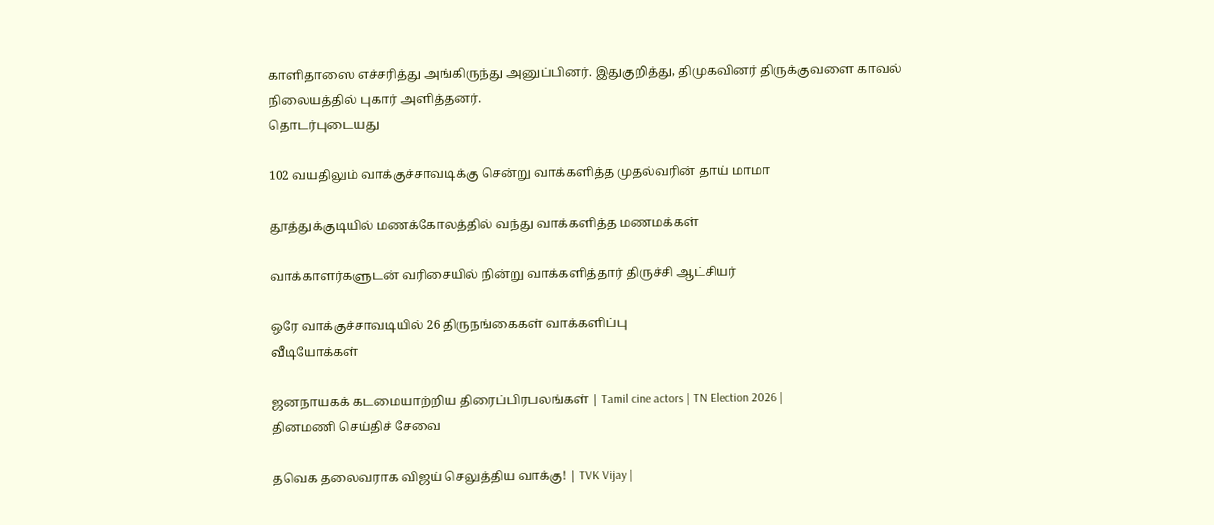காளிதாஸை எச்சரித்து அங்கிருந்து அனுப்பினர். இதுகுறித்து, திமுகவினர் திருக்குவளை காவல் நிலையத்தில் புகார் அளித்தனர்.
தொடர்புடையது

102 வயதிலும் வாக்குச்சாவடிக்கு சென்று வாக்களித்த முதல்வரின் தாய் மாமா

தூத்துக்குடியில் மணக்கோலத்தில் வந்து வாக்களித்த மணமக்கள்

வாக்காளர்களுடன் வரிசையில் நின்று வாக்களித்தார் திருச்சி ஆட்சியர்

ஒரே வாக்குச்சாவடியில் 26 திருநங்கைகள் வாக்களிப்பு
வீடியோக்கள்

ஜனநாயகக் கடமையாற்றிய திரைப்பிரபலங்கள் | Tamil cine actors | TN Election 2026 |
தினமணி செய்திச் சேவை

தவெக தலைவராக விஜய் செலுத்திய வாக்கு! | TVK Vijay |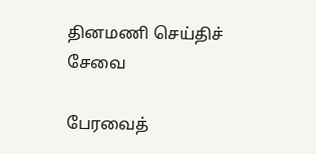தினமணி செய்திச் சேவை

பேரவைத்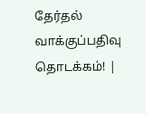தேர்தல் வாக்குப்பதிவு தொடக்கம்! |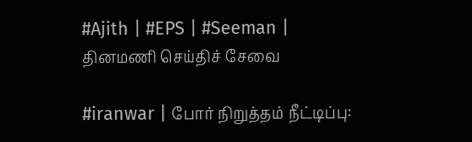#Ajith | #EPS | #Seeman |
தினமணி செய்திச் சேவை

#iranwar | போர் நிறுத்தம் நீட்டிப்பு: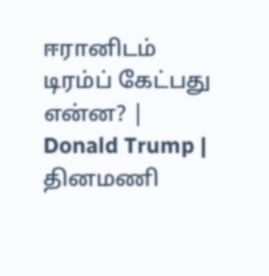ஈரானிடம் டிரம்ப் கேட்பது என்ன? | Donald Trump |
தினமணி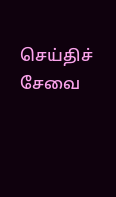செய்திச் சேவை